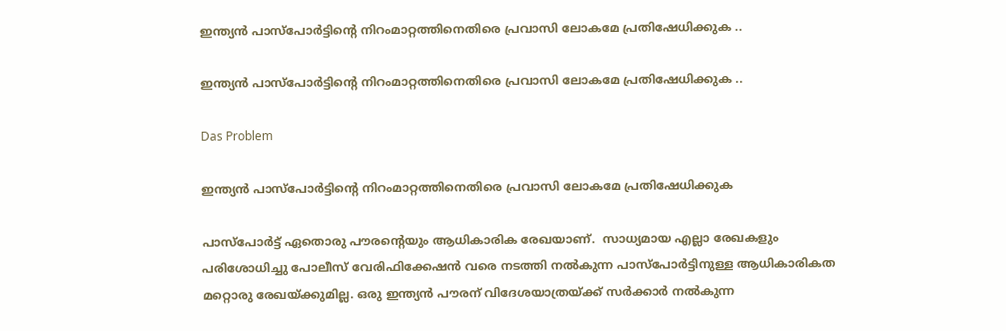ഇന്ത്യൻ പാസ്‌പോർട്ടിന്റെ നിറംമാറ്റത്തിനെതിരെ പ്രവാസി ലോകമേ പ്രതിഷേധിക്കുക ..

ഇന്ത്യൻ പാസ്‌പോർട്ടിന്റെ നിറംമാറ്റത്തിനെതിരെ പ്രവാസി ലോകമേ പ്രതിഷേധിക്കുക ..

Das Problem

ഇന്ത്യൻ പാസ്‌പോർട്ടിന്റെ നിറംമാറ്റത്തിനെതിരെ പ്രവാസി ലോകമേ പ്രതിഷേധിക്കുക

പാസ്പോർട്ട് ഏതൊരു പൗരന്റെയും ആധികാരിക രേഖയാണ്.  സാധ്യമായ എല്ലാ രേഖകളും പരിശോധിച്ചു പോലീസ് വേരിഫിക്കേഷൻ വരെ നടത്തി നൽകുന്ന പാസ്പോർട്ടിനുള്ള ആധികാരികത മറ്റൊരു രേഖയ്‌ക്കുമില്ല. ഒരു ഇന്ത്യൻ പൗരന് വിദേശയാത്രയ്ക്ക് സർക്കാർ നൽകുന്ന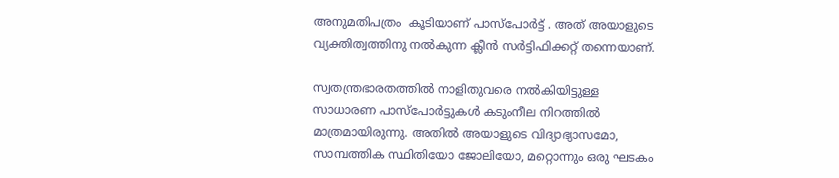അനുമതിപത്രം  കൂടിയാണ് പാസ്പോർട്ട് . അത് അയാളുടെ വ്യക്തിത്വത്തിനു നൽകുന്ന ക്ലീൻ സർട്ടിഫിക്കറ്റ് തന്നെയാണ്.

സ്വതന്ത്രഭാരതത്തിൽ നാളിതുവരെ നൽകിയിട്ടുള്ള സാധാരണ പാസ്പോർട്ടുകൾ കടുംനീല നിറത്തിൽ മാത്രമായിരുന്നു. അതിൽ അയാളുടെ വിദ്യാഭ്യാസമോ, സാമ്പത്തിക സ്ഥിതിയോ ജോലിയോ, മറ്റൊന്നും ഒരു ഘടകം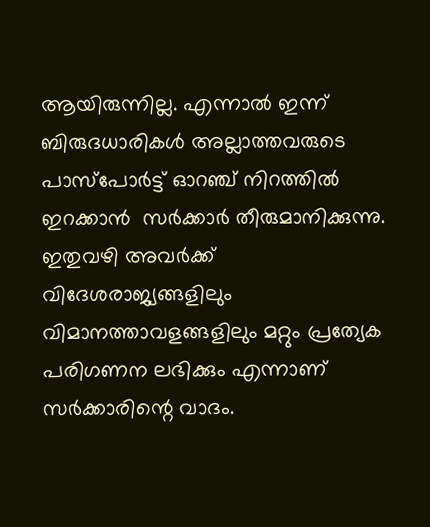ആയിരുന്നില്ല. എന്നാൽ ഇന്ന് ബിരുദധാരികൾ അല്ലാത്തവരുടെ പാസ്പോർട്ട്‌ ഓറഞ്ച് നിറത്തിൽ ഇറക്കാൻ  സർക്കാർ തീരുമാനിക്കുന്നു. ഇതുവഴി അവർക്ക് വിദേശരാജ്യങ്ങളിലും വിമാനത്താവളങ്ങളിലും മറ്റും പ്രത്യേക പരിഗണന ലഭിക്കും എന്നാണ് സർക്കാരിന്റെ വാദം.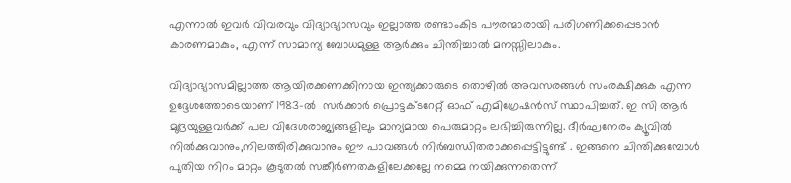എന്നാൽ ഇവർ വിവരവും വിദ്യാഭ്യാസവും ഇല്ലാത്ത രണ്ടാംകിട പൗരന്മാരായി പരിഗണിക്കപ്പെടാൻ കാരണമാകും, എന്ന് സാമാന്യ ബോധമുള്ള ആർക്കും ചിന്തിച്ചാൽ മനസ്സിലാകും.

വിദ്യാഭ്യാസമില്ലാത്ത ആയിരക്കണക്കിനായ ഇന്ത്യക്കാരുടെ തൊഴിൽ അവസരങ്ങൾ സംരക്ഷിക്കുക എന്ന ഉദ്ദേശത്തോടെയാണ് 1983-ൽ  സർക്കാർ പ്രൊട്ടക്ടറേറ്റ്‌ ഓഫ്‌ എമിഗ്രേഷൻസ്‌ സ്ഥാപിച്ചത്‌. ഇ സി ആർ മുദ്രയുള്ളവർക്ക്‌ പല വിദേശരാജ്യങ്ങളിലും മാന്യമായ പെരുമാറ്റം ലഭിച്ചിരുന്നില്ല. ദീർഘനേരം ക്യൂവിൽ നിൽക്കുവാനും,നിലത്തിരിക്കുവാനും ഈ പാവങ്ങൾ നിർബന്ധിതരാക്കപ്പെട്ടിട്ടുണ്ട്‌ . ഇങ്ങനെ ചിന്തിക്കുമ്പോൾ പുതിയ നിറം മാറ്റം കൂടുതൽ സങ്കീർണതകളിലേക്കല്ലേ നമ്മെ നയിക്കുന്നതെന്ന്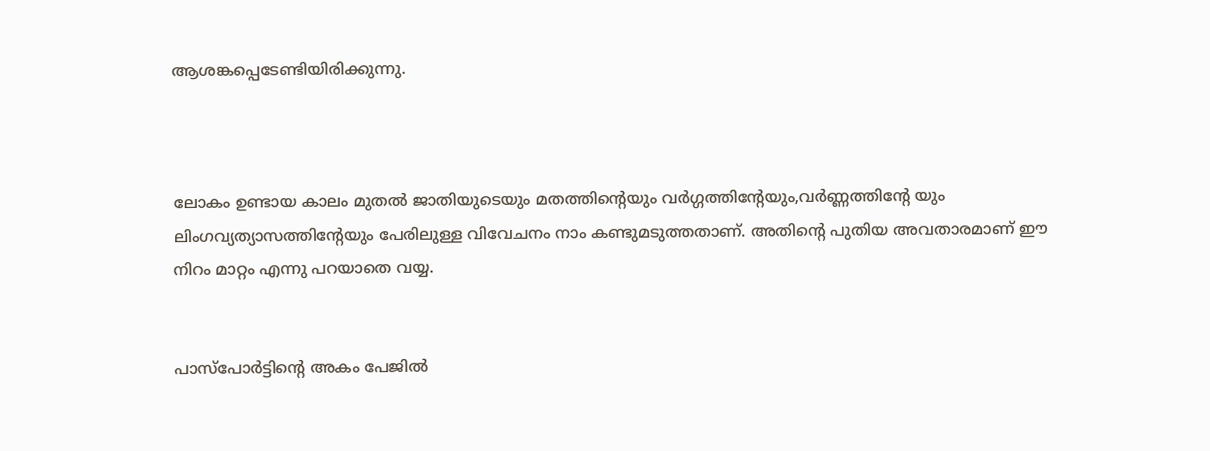ആശങ്കപ്പെടേണ്ടിയിരിക്കുന്നു.



ലോകം ഉണ്ടായ കാലം മുതൽ ജാതിയുടെയും മതത്തിന്റെയും വർഗ്ഗത്തിന്റേയും,വർണ്ണത്തിന്റേ യും ലിംഗവ്യത്യാസത്തിന്റേയും പേരിലുള്ള വിവേചനം നാം കണ്ടുമടുത്തതാണ്. അതിന്റെ പുതിയ അവതാരമാണ് ഈ നിറം മാറ്റം എന്നു പറയാതെ വയ്യ.


പാസ്പോർട്ടിന്റെ അകം പേജിൽ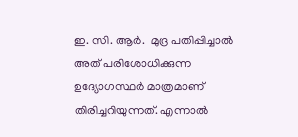ഇ. സി. ആർ.  മുദ്ര പതിപ്പിച്ചാൽ അത് പരിശോധിക്കുന്ന ഉദ്യോഗസ്ഥർ മാത്രമാണ് തിരിച്ചറിയുന്നത്. എന്നാൽ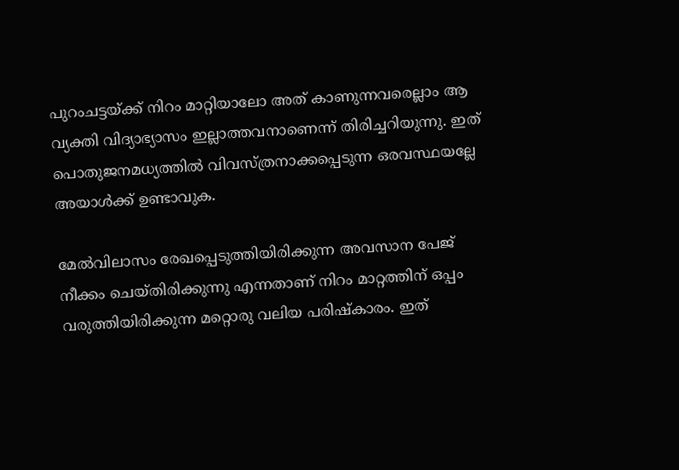പുറംചട്ടയ്ക്ക് നിറം മാറ്റിയാലോ അത് കാണുന്നവരെല്ലാം ആ വ്യക്തി വിദ്യാഭ്യാസം ഇല്ലാത്തവനാണെന്ന് തിരിച്ചറിയുന്നു. ഇത്‌ പൊതുജനമധ്യത്തിൽ വിവസ്ത്രനാക്കപ്പെടുന്ന ഒരവസ്ഥയല്ലേ അയാൾക്ക് ഉണ്ടാവുക.

മേൽവിലാസം രേഖപ്പെടുത്തിയിരിക്കുന്ന അവസാന പേജ് നീക്കം ചെയ്തിരിക്കുന്നു എന്നതാണ് നിറം മാറ്റത്തിന് ഒപ്പം വരുത്തിയിരിക്കുന്ന മറ്റൊരു വലിയ പരിഷ്കാരം. ഇത്‌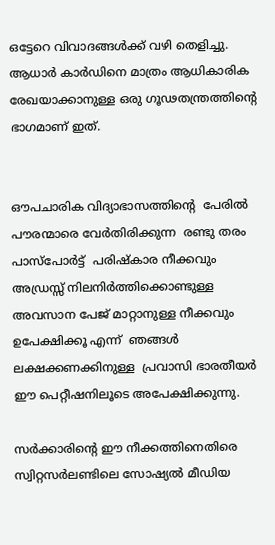ഒട്ടേറെ വിവാദങ്ങൾക്ക്‌ വഴി തെളിച്ചു. ആധാർ കാർഡിനെ മാത്രം ആധികാരിക രേഖയാക്കാനുള്ള ഒരു ഗൂഢതന്ത്രത്തിന്റെ ഭാഗമാണ് ഇത്.


ഔപചാരിക വിദ്യാഭാസത്തിന്റെ  പേരിൽ പൗരന്മാരെ വേർതിരിക്കുന്ന  രണ്ടു തരം  പാസ്പോർട്ട്  പരിഷ്കാര നീക്കവും അഡ്രസ്സ് നിലനിർത്തിക്കൊണ്ടുള്ള  അവസാന പേജ് മാറ്റാനുള്ള നീക്കവും ഉപേക്ഷിക്കൂ എന്ന്  ഞങ്ങൾ ലക്ഷക്കണക്കിനുള്ള  പ്രവാസി ഭാരതീയർ ഈ പെറ്റീഷനിലൂടെ അപേക്ഷിക്കുന്നു.

സർക്കാരിന്റെ ഈ നീക്കത്തിനെതിരെ  സ്വിറ്റസർലണ്ടിലെ സോഷ്യൽ മീഡിയ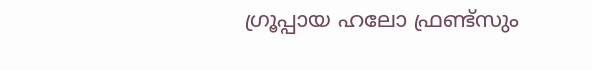ഗ്രൂപ്പായ ഹലോ ഫ്രണ്ട്‌സും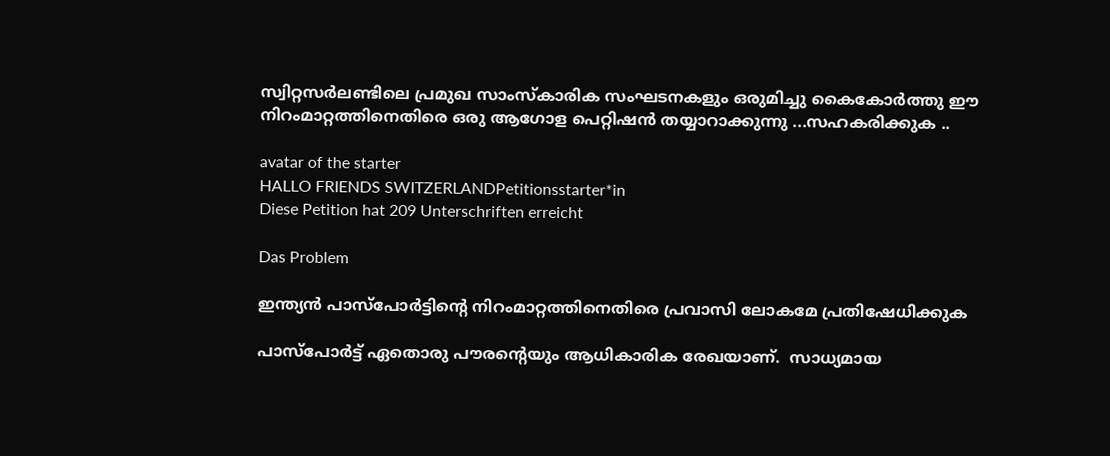സ്വിറ്റസർലണ്ടിലെ പ്രമുഖ സാംസ്‌കാരിക സംഘടനകളും ഒരുമിച്ചു കൈകോർത്തു ഈ നിറംമാറ്റത്തിനെതിരെ ഒരു ആഗോള പെറ്റിഷൻ തയ്യാറാക്കുന്നു ...സഹകരിക്കുക ..

avatar of the starter
HALLO FRIENDS SWITZERLANDPetitionsstarter*in
Diese Petition hat 209 Unterschriften erreicht

Das Problem

ഇന്ത്യൻ പാസ്‌പോർട്ടിന്റെ നിറംമാറ്റത്തിനെതിരെ പ്രവാസി ലോകമേ പ്രതിഷേധിക്കുക

പാസ്പോർട്ട് ഏതൊരു പൗരന്റെയും ആധികാരിക രേഖയാണ്.  സാധ്യമായ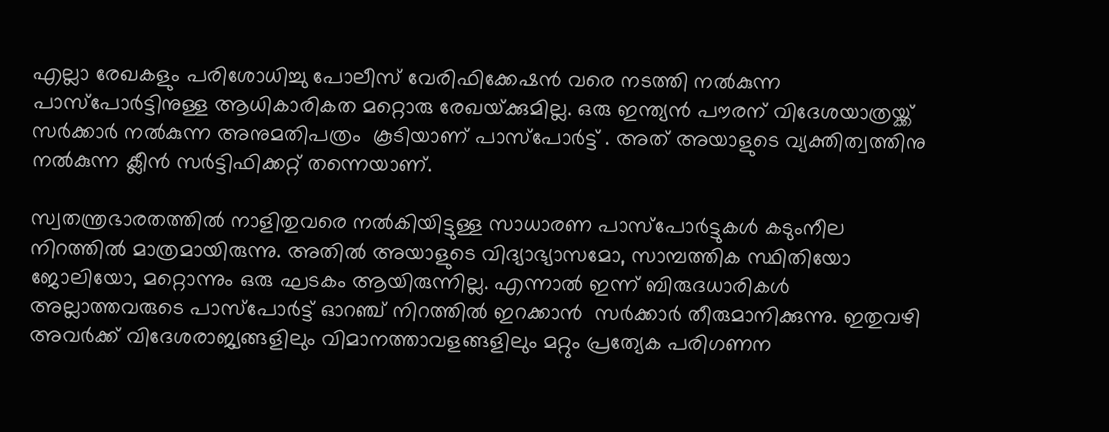എല്ലാ രേഖകളും പരിശോധിച്ചു പോലീസ് വേരിഫിക്കേഷൻ വരെ നടത്തി നൽകുന്ന പാസ്പോർട്ടിനുള്ള ആധികാരികത മറ്റൊരു രേഖയ്‌ക്കുമില്ല. ഒരു ഇന്ത്യൻ പൗരന് വിദേശയാത്രയ്ക്ക് സർക്കാർ നൽകുന്ന അനുമതിപത്രം  കൂടിയാണ് പാസ്പോർട്ട് . അത് അയാളുടെ വ്യക്തിത്വത്തിനു നൽകുന്ന ക്ലീൻ സർട്ടിഫിക്കറ്റ് തന്നെയാണ്.

സ്വതന്ത്രഭാരതത്തിൽ നാളിതുവരെ നൽകിയിട്ടുള്ള സാധാരണ പാസ്പോർട്ടുകൾ കടുംനീല നിറത്തിൽ മാത്രമായിരുന്നു. അതിൽ അയാളുടെ വിദ്യാഭ്യാസമോ, സാമ്പത്തിക സ്ഥിതിയോ ജോലിയോ, മറ്റൊന്നും ഒരു ഘടകം ആയിരുന്നില്ല. എന്നാൽ ഇന്ന് ബിരുദധാരികൾ അല്ലാത്തവരുടെ പാസ്പോർട്ട്‌ ഓറഞ്ച് നിറത്തിൽ ഇറക്കാൻ  സർക്കാർ തീരുമാനിക്കുന്നു. ഇതുവഴി അവർക്ക് വിദേശരാജ്യങ്ങളിലും വിമാനത്താവളങ്ങളിലും മറ്റും പ്രത്യേക പരിഗണന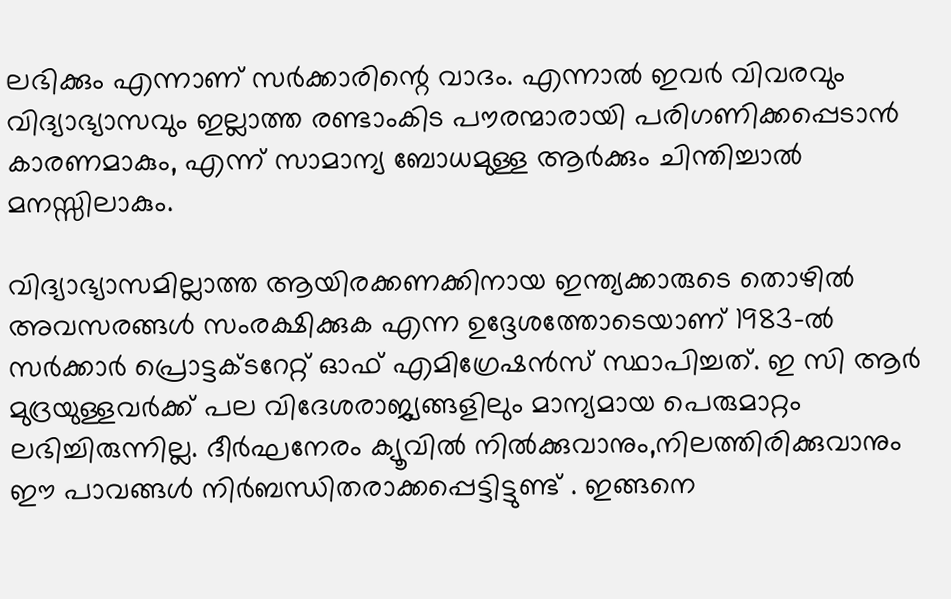ലഭിക്കും എന്നാണ് സർക്കാരിന്റെ വാദം. എന്നാൽ ഇവർ വിവരവും വിദ്യാഭ്യാസവും ഇല്ലാത്ത രണ്ടാംകിട പൗരന്മാരായി പരിഗണിക്കപ്പെടാൻ കാരണമാകും, എന്ന് സാമാന്യ ബോധമുള്ള ആർക്കും ചിന്തിച്ചാൽ മനസ്സിലാകും.

വിദ്യാഭ്യാസമില്ലാത്ത ആയിരക്കണക്കിനായ ഇന്ത്യക്കാരുടെ തൊഴിൽ അവസരങ്ങൾ സംരക്ഷിക്കുക എന്ന ഉദ്ദേശത്തോടെയാണ് 1983-ൽ  സർക്കാർ പ്രൊട്ടക്ടറേറ്റ്‌ ഓഫ്‌ എമിഗ്രേഷൻസ്‌ സ്ഥാപിച്ചത്‌. ഇ സി ആർ മുദ്രയുള്ളവർക്ക്‌ പല വിദേശരാജ്യങ്ങളിലും മാന്യമായ പെരുമാറ്റം ലഭിച്ചിരുന്നില്ല. ദീർഘനേരം ക്യൂവിൽ നിൽക്കുവാനും,നിലത്തിരിക്കുവാനും ഈ പാവങ്ങൾ നിർബന്ധിതരാക്കപ്പെട്ടിട്ടുണ്ട്‌ . ഇങ്ങനെ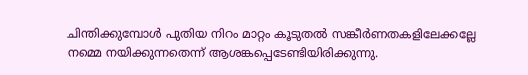ചിന്തിക്കുമ്പോൾ പുതിയ നിറം മാറ്റം കൂടുതൽ സങ്കീർണതകളിലേക്കല്ലേ നമ്മെ നയിക്കുന്നതെന്ന് ആശങ്കപ്പെടേണ്ടിയിരിക്കുന്നു.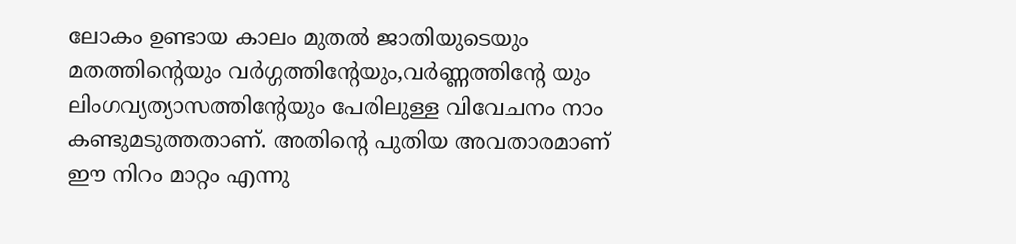ലോകം ഉണ്ടായ കാലം മുതൽ ജാതിയുടെയും മതത്തിന്റെയും വർഗ്ഗത്തിന്റേയും,വർണ്ണത്തിന്റേ യും ലിംഗവ്യത്യാസത്തിന്റേയും പേരിലുള്ള വിവേചനം നാം കണ്ടുമടുത്തതാണ്. അതിന്റെ പുതിയ അവതാരമാണ് ഈ നിറം മാറ്റം എന്നു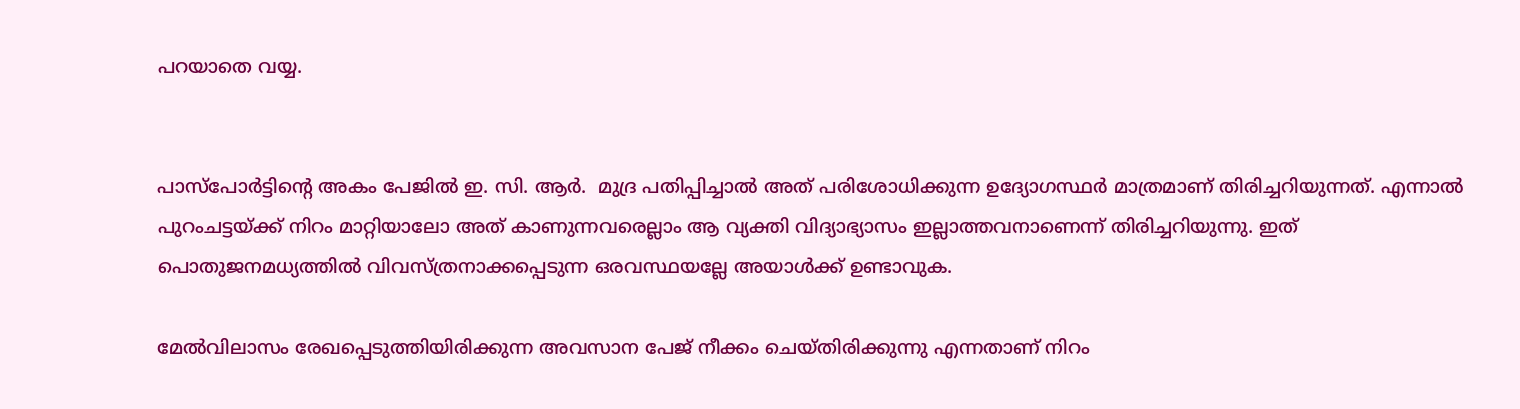പറയാതെ വയ്യ.


പാസ്പോർട്ടിന്റെ അകം പേജിൽ ഇ. സി. ആർ.  മുദ്ര പതിപ്പിച്ചാൽ അത് പരിശോധിക്കുന്ന ഉദ്യോഗസ്ഥർ മാത്രമാണ് തിരിച്ചറിയുന്നത്. എന്നാൽ പുറംചട്ടയ്ക്ക് നിറം മാറ്റിയാലോ അത് കാണുന്നവരെല്ലാം ആ വ്യക്തി വിദ്യാഭ്യാസം ഇല്ലാത്തവനാണെന്ന് തിരിച്ചറിയുന്നു. ഇത്‌ പൊതുജനമധ്യത്തിൽ വിവസ്ത്രനാക്കപ്പെടുന്ന ഒരവസ്ഥയല്ലേ അയാൾക്ക് ഉണ്ടാവുക.

മേൽവിലാസം രേഖപ്പെടുത്തിയിരിക്കുന്ന അവസാന പേജ് നീക്കം ചെയ്തിരിക്കുന്നു എന്നതാണ് നിറം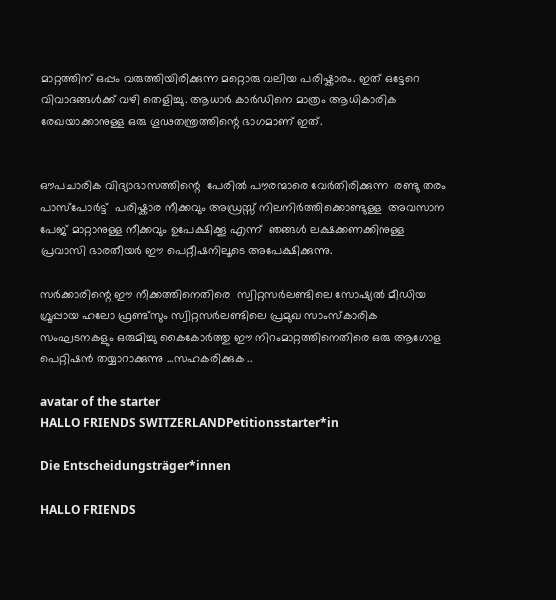മാറ്റത്തിന് ഒപ്പം വരുത്തിയിരിക്കുന്ന മറ്റൊരു വലിയ പരിഷ്കാരം. ഇത്‌ ഒട്ടേറെ വിവാദങ്ങൾക്ക്‌ വഴി തെളിച്ചു. ആധാർ കാർഡിനെ മാത്രം ആധികാരിക രേഖയാക്കാനുള്ള ഒരു ഗൂഢതന്ത്രത്തിന്റെ ഭാഗമാണ് ഇത്.


ഔപചാരിക വിദ്യാഭാസത്തിന്റെ  പേരിൽ പൗരന്മാരെ വേർതിരിക്കുന്ന  രണ്ടു തരം  പാസ്പോർട്ട്  പരിഷ്കാര നീക്കവും അഡ്രസ്സ് നിലനിർത്തിക്കൊണ്ടുള്ള  അവസാന പേജ് മാറ്റാനുള്ള നീക്കവും ഉപേക്ഷിക്കൂ എന്ന്  ഞങ്ങൾ ലക്ഷക്കണക്കിനുള്ള  പ്രവാസി ഭാരതീയർ ഈ പെറ്റീഷനിലൂടെ അപേക്ഷിക്കുന്നു.

സർക്കാരിന്റെ ഈ നീക്കത്തിനെതിരെ  സ്വിറ്റസർലണ്ടിലെ സോഷ്യൽ മീഡിയ ഗ്രൂപ്പായ ഹലോ ഫ്രണ്ട്‌സും സ്വിറ്റസർലണ്ടിലെ പ്രമുഖ സാംസ്‌കാരിക സംഘടനകളും ഒരുമിച്ചു കൈകോർത്തു ഈ നിറംമാറ്റത്തിനെതിരെ ഒരു ആഗോള പെറ്റിഷൻ തയ്യാറാക്കുന്നു ...സഹകരിക്കുക ..

avatar of the starter
HALLO FRIENDS SWITZERLANDPetitionsstarter*in

Die Entscheidungsträger*innen

HALLO FRIENDS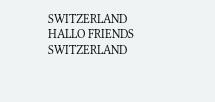SWITZERLAND
HALLO FRIENDS SWITZERLAND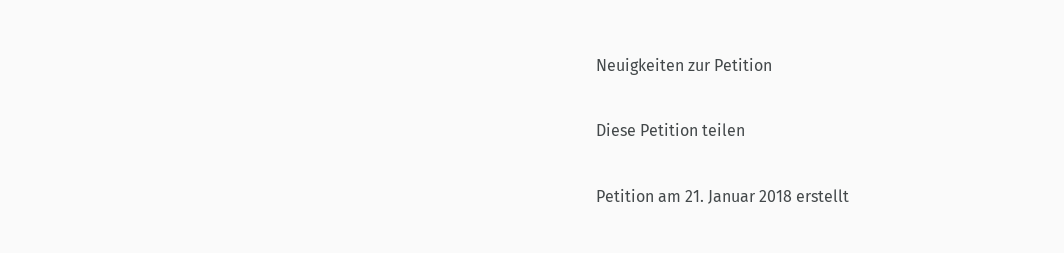Neuigkeiten zur Petition

Diese Petition teilen

Petition am 21. Januar 2018 erstellt